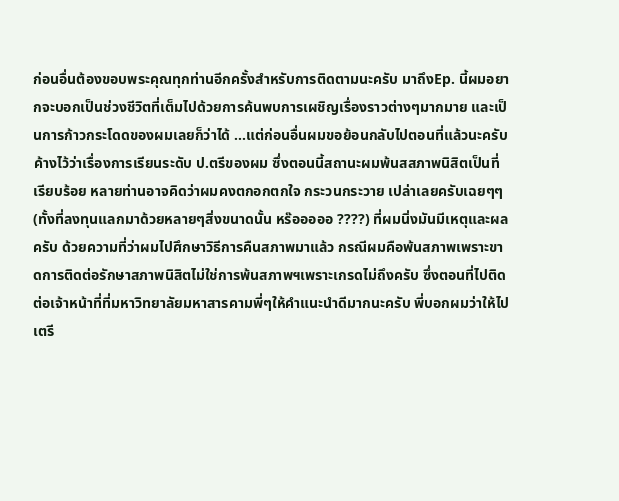ก่อนอื่นต้องขอบพระคุณทุกท่านอีกครั้งสำหรับการติดตามนะครับ มาถึงEp. นี้ผมอยากจะบอกเป็นช่วงชีวิตที่เต็มไปด้วยการค้นพบการเผชิญเรื่องราวต่างๆมากมาย และเป็นการก้าวกระโดดของผมเลยก็ว่าได้ ...แต่ก่อนอื่นผมขอย้อนกลับไปตอนที่แล้วนะครับ ค้างไว้ว่าเรื่องการเรียนระดับ ป.ตรีของผม ซึ่งตอนนี้สถานะผมพ้นสสภาพนิสิตเป็นที่เรียบร้อย หลายท่านอาจคิดว่าผมคงตกอกตกใจ กระวนกระวาย เปล่าเลยครับเฉยๆๆ (ทั้งที่ลงทุนแลกมาด้วยหลายๆสิ่งขนาดนั้น หร๊อออออ ????) ที่ผมนิ่งมันมีเหตุและผลครับ ด้วยความที่ว่าผมไปศึกษาวิธีการคืนสภาพมาแล้ว กรณีผมคือพ้นสภาพเพราะขาดการติดต่อรักษาสภาพนิสิตไม่ใช่การพ้นสภาพฯเพราะเกรดไม่ถึงครับ ซึ่งตอนที่ไปติดต่อเจ้าหน้าที่ที่มหาวิทยาลัยมหาสารคามพี่ๆให้คำแนะนำดีมากนะครับ พี่บอกผมว่าให้ไปเตรี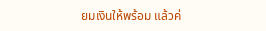ยมเงินให้พร้อม แล้วค่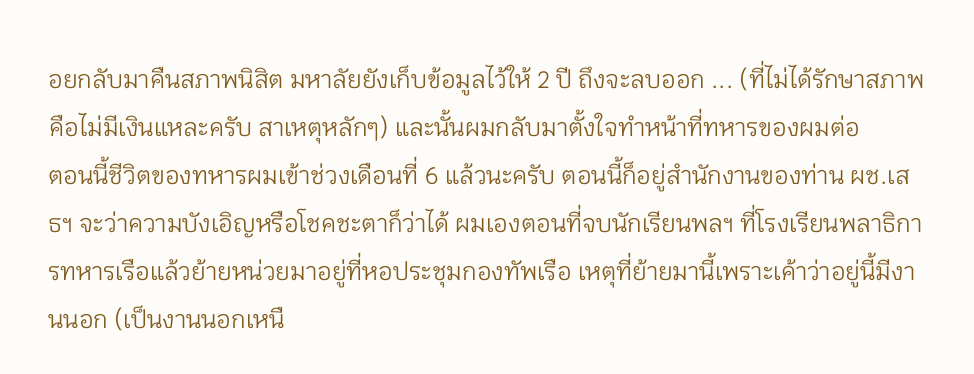อยกลับมาคืนสภาพนิสิต มหาลัยยังเก็บข้อมูลไว้ให้ 2 ปี ถึงจะลบออก ... (ที่ไม่ได้รักษาสภาพคือไม่มีเงินแหละครับ สาเหตุหลักๆ) และนั้นผมกลับมาตั้งใจทำหน้าที่ทหารของผมต่อ
ตอนนี้ชีวิตของทหารผมเข้าช่วงเดือนที่ 6 แล้วนะครับ ตอนนี้ก็อยู่สำนักงานของท่าน ผช.เสธฯ จะว่าความบังเอิญหรือโชคชะตาก็ว่าได้ ผมเองตอนที่จบนักเรียนพลฯ ที่โรงเรียนพลาธิการทหารเรือแล้วย้ายหน่วยมาอยู่ที่หอประชุมกองทัพเรือ เหตุที่ย้ายมานี้เพราะเค้าว่าอยู่นี้มีงานนอก (เป็นงานนอกเหนื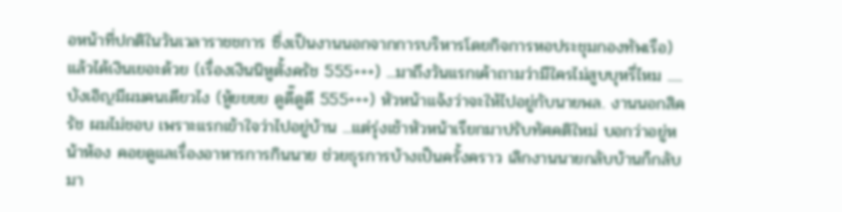อหน้าที่ปกติในวันเวลาราชชการ ซึ่งเป็นงานนอกจากการบริหารโดยกิจการหอประชุมกองทัพเรือ) แล้วได้เงินเยอะด้วย (เรื่องเงินนิหูตั้งครัช 555+++) ...มาถึงวันแรกเค้าถามว่ามีใครไม่สูบบุหรี่ไหม ..... บังเอิญมีผมคนเดียวไง (หู้ยยยย ดูดี๊ดูดี 555+++) หัวหน้าแจ้งว่าจะให้ไปอยู่กับนายพล. งานนอกสิครัช ผมไม่ชอบ เพราะแรกเข้าใจว่าไปอยู่บ้าน ...แต่รุ่งเช้าหัวหน้าเรียกมาปรับทัศคติใหม่ บอกว่าอยู่หน้าห้อง คอยดูแลเรื่องอาหารการกินนาย ช่วยธุรการบ้างเป็นครั้งคราว เลิกงานนายกลับบ้านก็กลับมา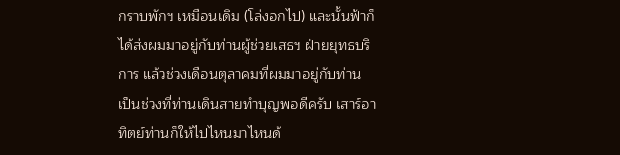กราบพักฯ เหมือนเดิม (โล่งอกไป) และนั้นฟ้าก็ได้ส่งผมมาอยู่กับท่านผู้ช่วยเสธฯ ฝ่ายยุทธบริการ แล้วช่วงเดือนตุลาคมที่ผมมาอยู่กับท่าน เป็นช่วงที่ท่านเดินสายทำบุญพอดีครับ เสาร์อาทิตย์ท่านก็ให้ไปไหนมาไหนด้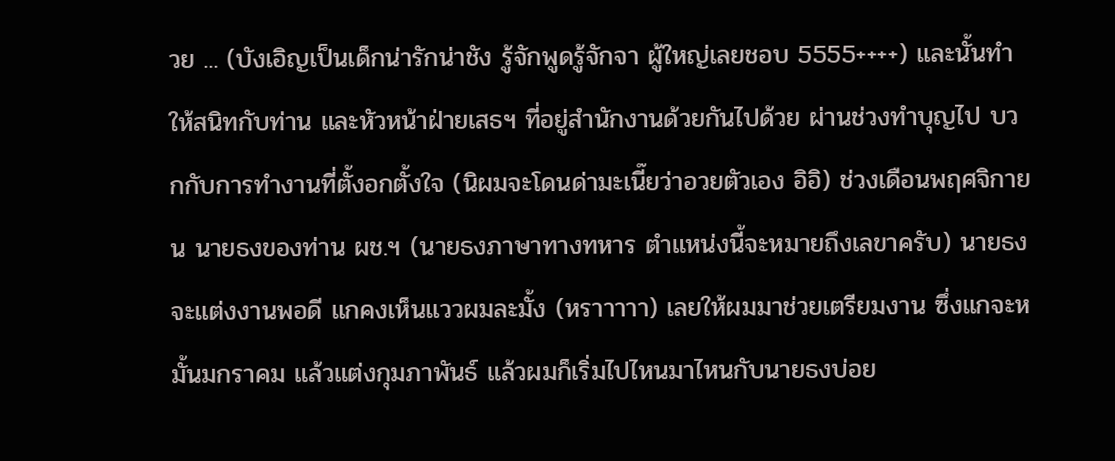วย ... (บังเอิญเป็นเด็กน่ารักน่าชัง รู้จักพูดรู้จักจา ผู้ใหญ่เลยชอบ 5555++++) และนั้นทำให้สนิทกับท่าน และหัวหน้าฝ่ายเสธฯ ที่อยู่สำนักงานด้วยกันไปด้วย ผ่านช่วงทำบุญไป บวกกับการทำงานที่ตั้งอกตั้งใจ (นิผมจะโดนด่ามะเนี๊ยว่าอวยตัวเอง อิอิ) ช่วงเดือนพฤศจิกายน นายธงของท่าน ผช.ฯ (นายธงภาษาทางทหาร ตำแหน่งนี้จะหมายถึงเลขาครับ) นายธงจะแต่งงานพอดี แกคงเห็นแววผมละมั้ง (หราาาาา) เลยให้ผมมาช่วยเตรียมงาน ซึ่งแกจะหมั้นมกราคม แล้วแต่งกุมภาพันธ์ แล้วผมก็เริ่มไปไหนมาไหนกับนายธงบ่อย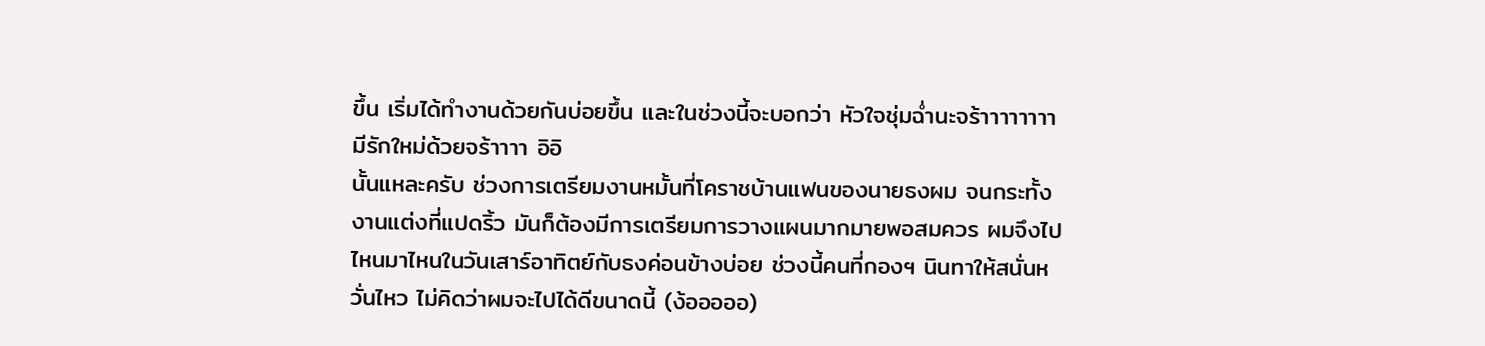ขึ้น เริ่มได้ทำงานด้วยกันบ่อยขึ้น และในช่วงนี้จะบอกว่า หัวใจชุ่มฉ่ำนะจร้าาาาาาาา มีรักใหม่ด้วยจร้าาาา อิอิ
นั้นแหละครับ ช่วงการเตรียมงานหมั้นที่โคราชบ้านแฟนของนายธงผม จนกระทั้งงานแต่งที่แปดริ้ว มันก็ต้องมีการเตรียมการวางแผนมากมายพอสมควร ผมจึงไปไหนมาไหนในวันเสาร์อาทิตย์กับธงค่อนข้างบ่อย ช่วงนี้คนที่กองฯ นินทาให้สนั่นหวั่นไหว ไม่คิดว่าผมจะไปได้ดีขนาดนี้ (ง้อออออ)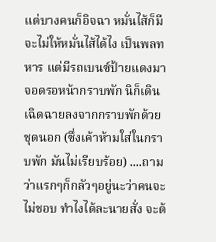แต่บางคนก็อิจฉา หมั่นไส้ก็มี จะไม่ให้หมั่นไส้ได้ไง เป็นพลทหาร แต่มีรถเบนซ์ป้ายแดงมาจอดรอหน้ากราบพัก นิก็เดินเฉิดฉายลงจากกราบพักด้วยชุดนอก (ซึ่งเค้าห้ามใส่ในกราบพัก มันไม่เรียบร้อย) ....ถามว่าแรกๆก็กลัวๆอยู่นะว่าคนจะไม่ชอบ ทำไงได้ละนายสั่ง จะต้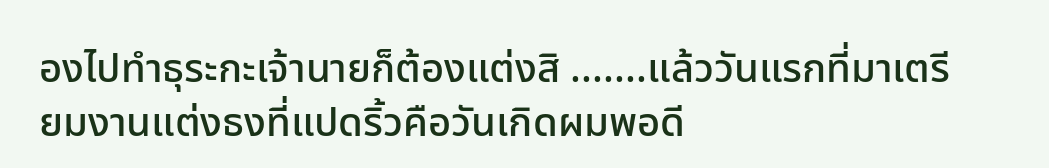องไปทำธุระกะเจ้านายก็ต้องแต่งสิ .......แล้ววันแรกที่มาเตรียมงานแต่งธงที่แปดริ้วคือวันเกิดผมพอดี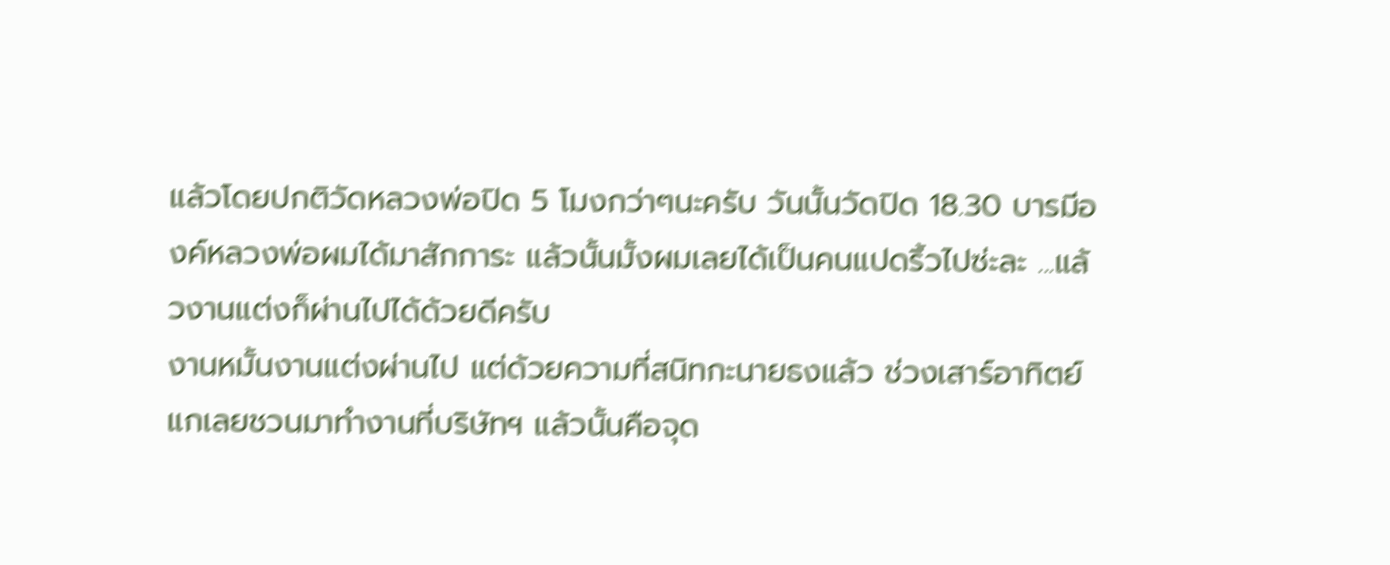แล้วโดยปกติวัดหลวงพ่อปิด 5 โมงกว่าๆนะครับ วันนั้นวัดปิด 18.30 บารมีองค์หลวงพ่อผมได้มาสักการะ แล้วนั้นมั้งผมเลยได้เป็นคนแปดริ้วไปซ่ะละ ...แล้วงานแต่งก็ผ่านไปได้ด้วยดีครับ
งานหมั้นงานแต่งผ่านไป แต่ด้วยความที่สนิทกะนายธงแล้ว ช่วงเสาร์อาทิตย์แกเลยชวนมาทำงานที่บริษัทฯ แล้วนั้นคือจุด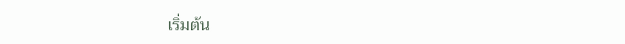เริ่มต้น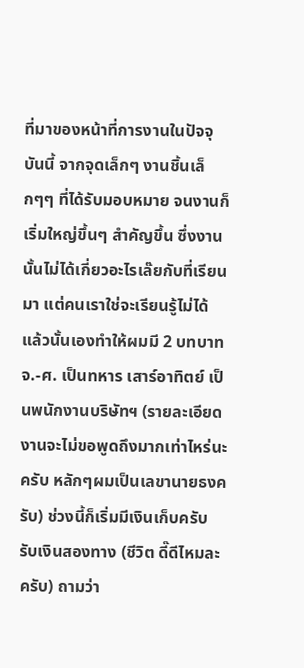ที่มาของหน้าที่การงานในปัจจุบันนี้ จากจุดเล็กๆ งานชิ้นเล็กๆๆ ที่ได้รับมอบหมาย จนงานก็เริ่มใหญ่ขึ้นๆ สำคัญขึ้น ซึ่งงานนั้นไม่ได้เกี่ยวอะไรเล๊ยกับที่เรียนมา แต่คนเราใช่จะเรียนรู้ไม่ได้ แล้วนั้นเองทำให้ผมมี 2 บทบาท จ.-ศ. เป็นทหาร เสาร์อาทิตย์ เป็นพนักงานบริษัทฯ (รายละเอียดงานจะไม่ขอพูดถึงมากเท่าไหร่นะครับ หลักๆผมเป็นเลขานายธงครับ) ช่วงนี้ก็เริ่มมีเงินเก็บครับ รับเงินสองทาง (ชีวิต ดี๊ดีไหมละครับ) ถามว่า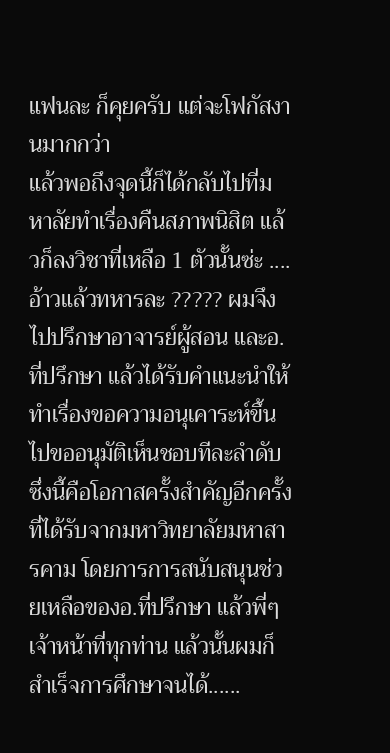แฟนละ ก็คุยครับ แต่จะโฟกัสงานมากกว่า
แล้วพอถึงจุดนี้ก็ได้กลับไปที่มหาลัยทำเรื่องคืนสภาพนิสิต แล้วก็ลงวิชาที่เหลือ 1 ตัวนั้นซ่ะ ....อ้าวแล้วทหารละ ????? ผมจึงไปปรึกษาอาจารย์ผู้สอน และอ.ที่ปรึกษา แล้วได้รับคำแนะนำให้ทำเรื่องขอความอนุเคาระห์ขึ้นไปขออนุมัติเห็นชอบทีละลำดับ ซึ่งนี้คือโอกาสครั้งสำคัญอีกครั้งที่ได้รับจากมหาวิทยาลัยมหาสารคาม โดยการการสนับสนุนช่วยเหลือของอ.ที่ปรึกษา แล้วพี่ๆเจ้าหน้าที่ทุกท่าน แล้วนั้นผมก็สำเร็จการศึกษาจนได้......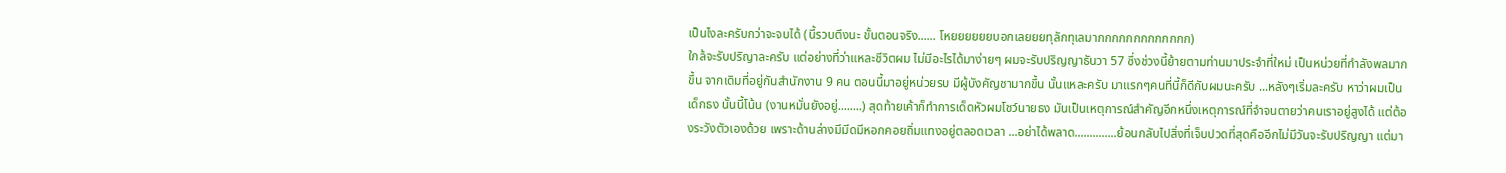เป็นไงละครับกว่าจะจบได้ (นี้รวบตึงนะ ขั้นตอนจริง...... โหยยยยยยบอกเลยยยทุลักทุเลมากกกกกกกกกกกกก)
ใกล้จะรับปริญาละครับ แต่อย่างที่ว่าแหละชีวิตผม ไม่มีอะไรได้มาง่ายๆ ผมจะรับปริญญาธันวา 57 ซึ่งช่วงนี้ย้ายตามท่านมาประจำที่ใหม่ เป็นหน่วยที่กำลังพลมากขึ้น จากเดิมที่อยู่กันสำนักงาน 9 คน ตอนนี้มาอยู่หน่วยรบ มีผู้บังคัญชามากขึ้น นั้นแหละครับ มาแรกๆคนที่นี้ก็ดีกับผมนะครับ ...หลังๆเริ่มละครับ หาว่าผมเป็นเด็กธง นั้นนี้โน้น (งานหมั่นยังอยู่........) สุดท้ายเค้าก็ทำการเด็ดหัวผมโชว์นายธง มันเป็นเหตุการณ์สำคัญอีกหนึ่งเหตุการณ์ที่จำจนตายว่าคนเราอยู่สูงได้ แต่ต้องระวังตัวเองด้วย เพราะด้านล่างมีมีดมีหอกคอยถิ่มแทงอยู่ตลอดเวลา ...อย่าได้พลาด..............ย้อนกลับไปสิ่งที่เจ็บปวดที่สุดคืออีกไม่มีวันจะรับปริญญา แต่มา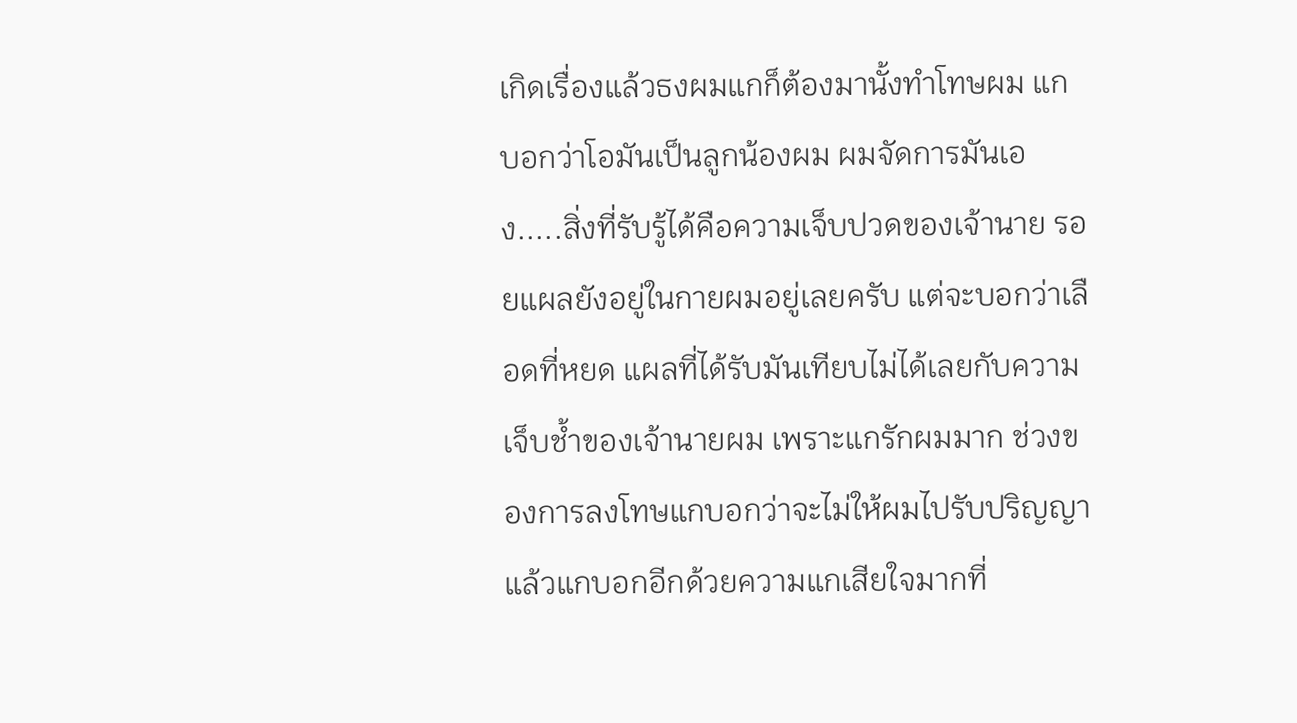เกิดเรื่องแล้วธงผมแกก็ต้องมานั้งทำโทษผม แกบอกว่าโอมันเป็นลูกน้องผม ผมจัดการมันเอง.....สิ่งที่รับรู้ได้คือความเจ็บปวดของเจ้านาย รอยแผลยังอยู่ในกายผมอยู่เลยครับ แต่จะบอกว่าเลือดที่หยด แผลที่ได้รับมันเทียบไม่ได้เลยกับความเจ็บช้ำของเจ้านายผม เพราะแกรักผมมาก ช่วงของการลงโทษแกบอกว่าจะไม่ให้ผมไปรับปริญญา แล้วแกบอกอีกด้วยความแกเสียใจมากที่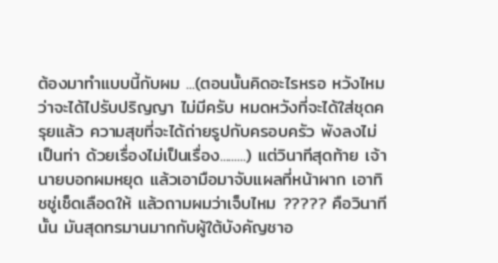ต้องมาทำแบบนี้กับผม ...(ตอนนั้นคิดอะไรหรอ หวังไหมว่าจะได้ไปรับปริญญา ไม่มีครับ หมดหวังที่จะได้ใส่ชุดครุยแล้ว ความสุขที่จะได้ถ่ายรูปกับครอบครัว พังลงไม่เป็นท่า ด้วยเรื่องไม่เป็นเรื่อง.........) แต่วินาทีสุดท้าย เจ้านายบอกผมหยุด แล้วเอามือมาจับแผลที่หน้าผาก เอาทิชชู่เช็ดเลือดให้ แล้วถามผมว่าเจ็บไหม ????? คือวินาทีนั้น มันสุดทรมานมากกับผู้ใต้บังคัญชาอ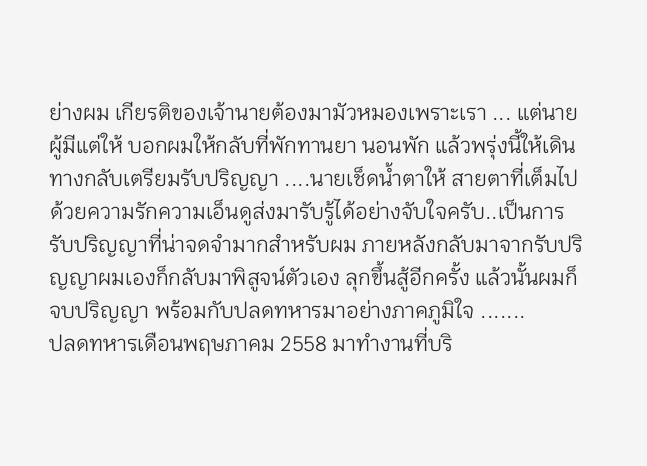ย่างผม เกียรติของเจ้านายต้องมามัวหมองเพราะเรา ... แต่นายผู้มีแต่ให้ บอกผมให้กลับที่พักทานยา นอนพัก แล้วพรุ่งนี้ให้เดินทางกลับเตรียมรับปริญญา ....นายเช็ดน้ำตาให้ สายตาที่เต็มไปด้วยความรักความเอ็นดูส่งมารับรู้ได้อย่างจับใจครับ..เป็นการรับปริญญาที่น่าจดจำมากสำหรับผม ภายหลังกลับมาจากรับปริญญาผมเองก็กลับมาพิสูจน์ตัวเอง ลุกขึ้นสู้อีกครั้ง แล้วนั้นผมก็จบปริญญา พร้อมกับปลดทหารมาอย่างภาคภูมิใจ .......
ปลดทหารเดือนพฤษภาคม 2558 มาทำงานที่บริ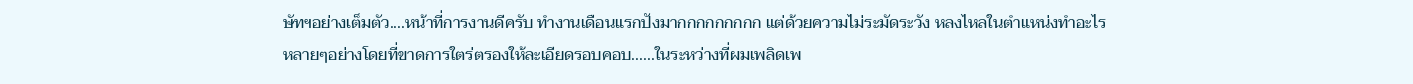ษัทฯอย่างเต็มตัว....หน้าที่การงานดีครับ ทำงานเดือนแรกปังมากกกกกกกกก แต่ด้วยความไม่ระมัดระวัง หลงไหลในตำแหน่งทำอะไรหลายๆอย่างโดยที่ขาดการใตร่ตรองให้ละเอียดรอบคอบ......ในระหว่างที่ผมเพลิดเพ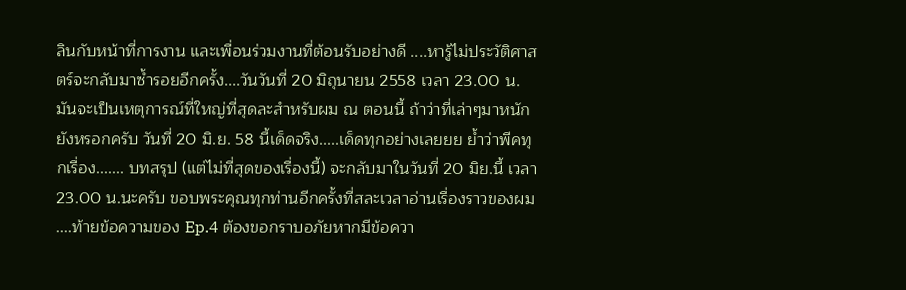ลินกับหน้าที่การงาน และเพื่อนร่วมงานที่ต้อนรับอย่างดี ....หารู้ไม่ประวัติศาสตร์จะกลับมาซ้ำรอยอีกครั้ง....วันวันที่ 20 มิถุนายน 2558 เวลา 23.00 น. มันจะเป็นเหตุการณ์ที่ใหญ่ที่สุดละสำหรับผม ณ ตอนนี้ ถ้าว่าที่เล่าๆมาหนัก ยังหรอกครับ วันที่ 20 มิ.ย. 58 นี้เด็ดจริง.....เด็ดทุกอย่างเลยยย ย้ำว่าพีคทุกเรื่อง....... บทสรุป (แต่ไม่ที่สุดของเรื่องนี้) จะกลับมาในวันที่ 20 มิย.นี้ เวลา 23.00 น.นะครับ ขอบพระคุณทุกท่านอีกครั้งที่สละเวลาอ่านเรื่องราวของผม ....ท้ายข้อความของ Ep.4 ต้องขอกราบอภัยหากมีข้อควา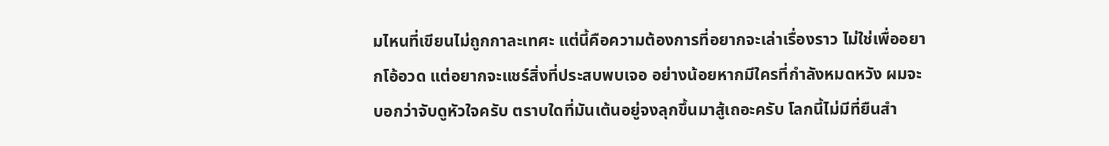มไหนที่เขียนไม่ถูกกาละเทศะ แต่นี้คือความต้องการที่อยากจะเล่าเรื่องราว ไม่ใช่เพื่ออยากโอ้อวด แต่อยากจะแชร์สิ่งที่ประสบพบเจอ อย่างน้อยหากมีใครที่กำลังหมดหวัง ผมจะบอกว่าจับดูหัวใจครับ ตราบใดที่มันเต้นอยู่จงลุกขึ้นมาสู้เถอะครับ โลกนี้ไม่มีที่ยืนสำ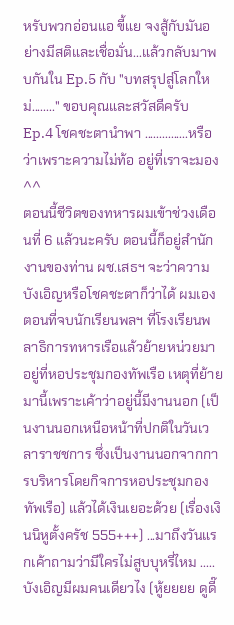หรับพวกอ่อนแอ ขี้แย จงสู้กับมันอย่างมีสติและเชื่อมั่น...แล้วกลับมาพบกันใน Ep.5 กับ "บทสรุปสู่โลกใหม่........" ขอบคุณและสวัสดีครับ
Ep.4 โชคชะตานำพา ...............หรือว่าเพราะความไม่ท้อ อยู่ที่เราจะมอง ^^
ตอนนี้ชีวิตของทหารผมเข้าช่วงเดือนที่ 6 แล้วนะครับ ตอนนี้ก็อยู่สำนักงานของท่าน ผช.เสธฯ จะว่าความบังเอิญหรือโชคชะตาก็ว่าได้ ผมเองตอนที่จบนักเรียนพลฯ ที่โรงเรียนพลาธิการทหารเรือแล้วย้ายหน่วยมาอยู่ที่หอประชุมกองทัพเรือ เหตุที่ย้ายมานี้เพราะเค้าว่าอยู่นี้มีงานนอก (เป็นงานนอกเหนือหน้าที่ปกติในวันเวลาราชชการ ซึ่งเป็นงานนอกจากการบริหารโดยกิจการหอประชุมกองทัพเรือ) แล้วได้เงินเยอะด้วย (เรื่องเงินนิหูตั้งครัช 555+++) ...มาถึงวันแรกเค้าถามว่ามีใครไม่สูบบุหรี่ไหม ..... บังเอิญมีผมคนเดียวไง (หู้ยยยย ดูดี๊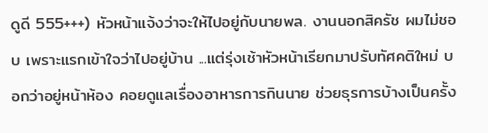ดูดี 555+++) หัวหน้าแจ้งว่าจะให้ไปอยู่กับนายพล. งานนอกสิครัช ผมไม่ชอบ เพราะแรกเข้าใจว่าไปอยู่บ้าน ...แต่รุ่งเช้าหัวหน้าเรียกมาปรับทัศคติใหม่ บอกว่าอยู่หน้าห้อง คอยดูแลเรื่องอาหารการกินนาย ช่วยธุรการบ้างเป็นครั้ง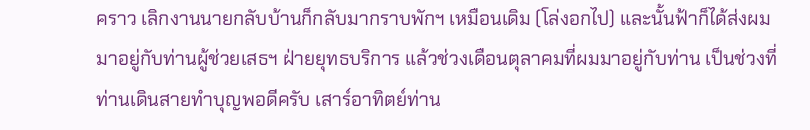คราว เลิกงานนายกลับบ้านก็กลับมากราบพักฯ เหมือนเดิม (โล่งอกไป) และนั้นฟ้าก็ได้ส่งผมมาอยู่กับท่านผู้ช่วยเสธฯ ฝ่ายยุทธบริการ แล้วช่วงเดือนตุลาคมที่ผมมาอยู่กับท่าน เป็นช่วงที่ท่านเดินสายทำบุญพอดีครับ เสาร์อาทิตย์ท่าน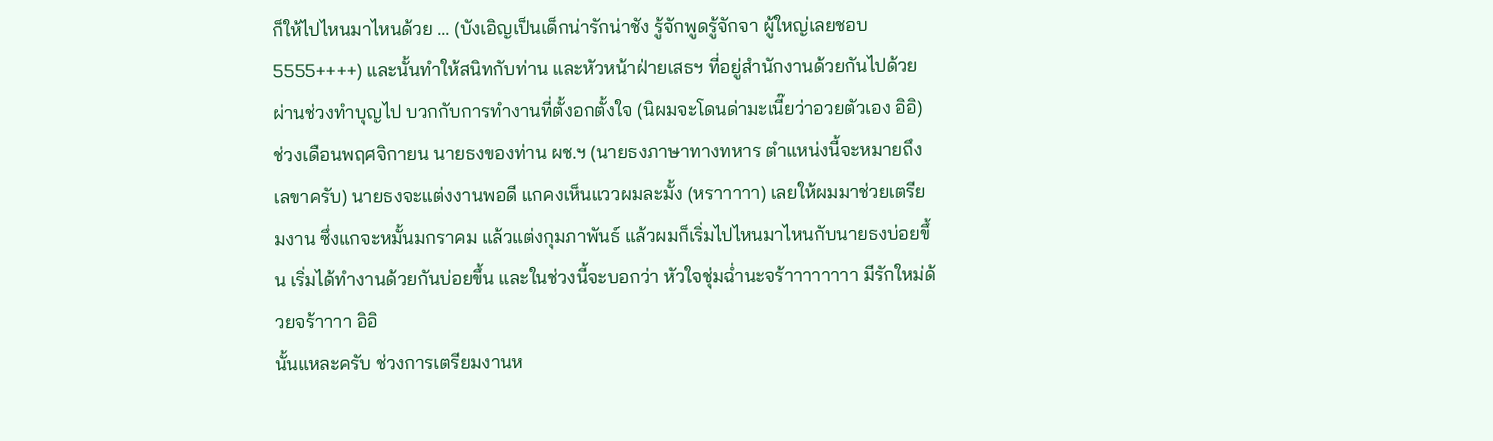ก็ให้ไปไหนมาไหนด้วย ... (บังเอิญเป็นเด็กน่ารักน่าชัง รู้จักพูดรู้จักจา ผู้ใหญ่เลยชอบ 5555++++) และนั้นทำให้สนิทกับท่าน และหัวหน้าฝ่ายเสธฯ ที่อยู่สำนักงานด้วยกันไปด้วย ผ่านช่วงทำบุญไป บวกกับการทำงานที่ตั้งอกตั้งใจ (นิผมจะโดนด่ามะเนี๊ยว่าอวยตัวเอง อิอิ) ช่วงเดือนพฤศจิกายน นายธงของท่าน ผช.ฯ (นายธงภาษาทางทหาร ตำแหน่งนี้จะหมายถึงเลขาครับ) นายธงจะแต่งงานพอดี แกคงเห็นแววผมละมั้ง (หราาาาา) เลยให้ผมมาช่วยเตรียมงาน ซึ่งแกจะหมั้นมกราคม แล้วแต่งกุมภาพันธ์ แล้วผมก็เริ่มไปไหนมาไหนกับนายธงบ่อยขึ้น เริ่มได้ทำงานด้วยกันบ่อยขึ้น และในช่วงนี้จะบอกว่า หัวใจชุ่มฉ่ำนะจร้าาาาาาาา มีรักใหม่ด้วยจร้าาาา อิอิ
นั้นแหละครับ ช่วงการเตรียมงานห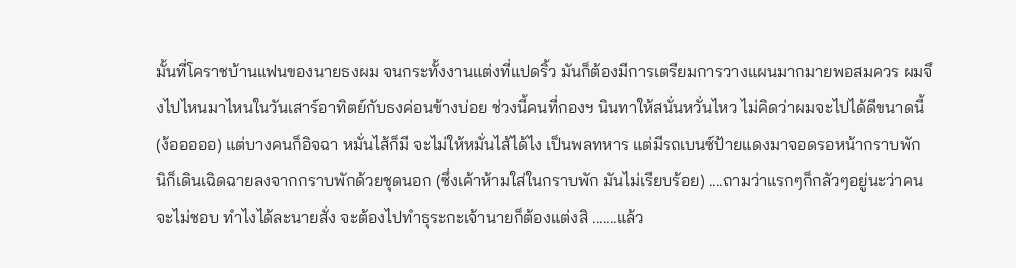มั้นที่โคราชบ้านแฟนของนายธงผม จนกระทั้งงานแต่งที่แปดริ้ว มันก็ต้องมีการเตรียมการวางแผนมากมายพอสมควร ผมจึงไปไหนมาไหนในวันเสาร์อาทิตย์กับธงค่อนข้างบ่อย ช่วงนี้คนที่กองฯ นินทาให้สนั่นหวั่นไหว ไม่คิดว่าผมจะไปได้ดีขนาดนี้ (ง้อออออ) แต่บางคนก็อิจฉา หมั่นไส้ก็มี จะไม่ให้หมั่นไส้ได้ไง เป็นพลทหาร แต่มีรถเบนซ์ป้ายแดงมาจอดรอหน้ากราบพัก นิก็เดินเฉิดฉายลงจากกราบพักด้วยชุดนอก (ซึ่งเค้าห้ามใส่ในกราบพัก มันไม่เรียบร้อย) ....ถามว่าแรกๆก็กลัวๆอยู่นะว่าคนจะไม่ชอบ ทำไงได้ละนายสั่ง จะต้องไปทำธุระกะเจ้านายก็ต้องแต่งสิ .......แล้ว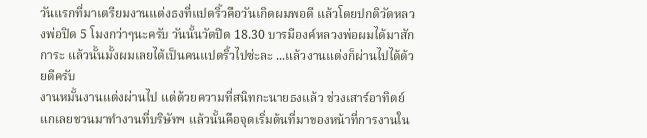วันแรกที่มาเตรียมงานแต่งธงที่แปดริ้วคือวันเกิดผมพอดี แล้วโดยปกติวัดหลวงพ่อปิด 5 โมงกว่าๆนะครับ วันนั้นวัดปิด 18.30 บารมีองค์หลวงพ่อผมได้มาสักการะ แล้วนั้นมั้งผมเลยได้เป็นคนแปดริ้วไปซ่ะละ ...แล้วงานแต่งก็ผ่านไปได้ด้วยดีครับ
งานหมั้นงานแต่งผ่านไป แต่ด้วยความที่สนิทกะนายธงแล้ว ช่วงเสาร์อาทิตย์แกเลยชวนมาทำงานที่บริษัทฯ แล้วนั้นคือจุดเริ่มต้นที่มาของหน้าที่การงานใน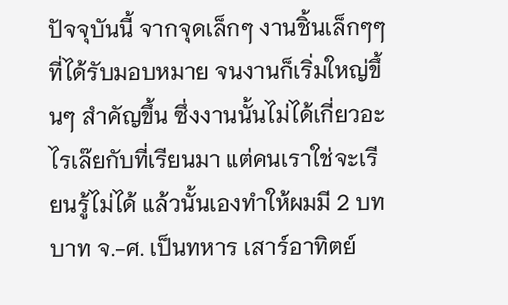ปัจจุบันนี้ จากจุดเล็กๆ งานชิ้นเล็กๆๆ ที่ได้รับมอบหมาย จนงานก็เริ่มใหญ่ขึ้นๆ สำคัญขึ้น ซึ่งงานนั้นไม่ได้เกี่ยวอะไรเล๊ยกับที่เรียนมา แต่คนเราใช่จะเรียนรู้ไม่ได้ แล้วนั้นเองทำให้ผมมี 2 บทบาท จ.-ศ. เป็นทหาร เสาร์อาทิตย์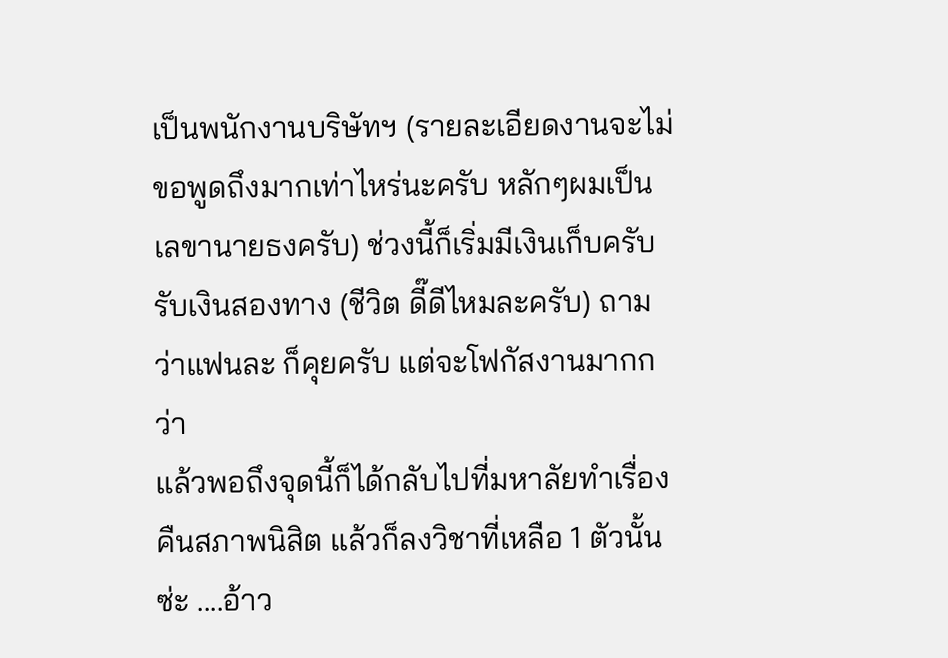เป็นพนักงานบริษัทฯ (รายละเอียดงานจะไม่ขอพูดถึงมากเท่าไหร่นะครับ หลักๆผมเป็นเลขานายธงครับ) ช่วงนี้ก็เริ่มมีเงินเก็บครับ รับเงินสองทาง (ชีวิต ดี๊ดีไหมละครับ) ถามว่าแฟนละ ก็คุยครับ แต่จะโฟกัสงานมากกว่า
แล้วพอถึงจุดนี้ก็ได้กลับไปที่มหาลัยทำเรื่องคืนสภาพนิสิต แล้วก็ลงวิชาที่เหลือ 1 ตัวนั้นซ่ะ ....อ้าว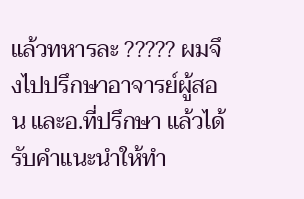แล้วทหารละ ????? ผมจึงไปปรึกษาอาจารย์ผู้สอน และอ.ที่ปรึกษา แล้วได้รับคำแนะนำให้ทำ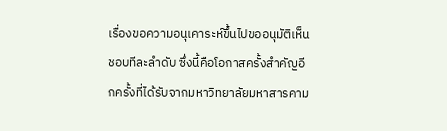เรื่องขอความอนุเคาระห์ขึ้นไปขออนุมัติเห็นชอบทีละลำดับ ซึ่งนี้คือโอกาสครั้งสำคัญอีกครั้งที่ได้รับจากมหาวิทยาลัยมหาสารคาม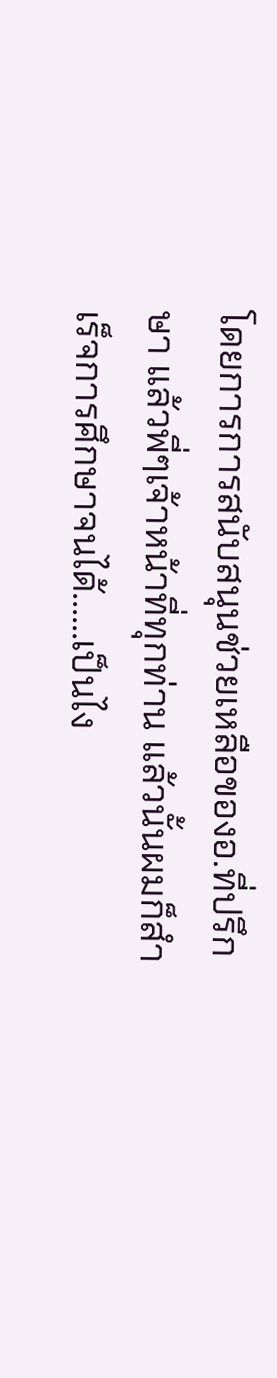โดยการการสนับสนุนช่วยเหลือของอ.ที่ปรึกษา แล้วพี่ๆเจ้าหน้าที่ทุกท่าน แล้วนั้นผมก็สำเร็จการศึกษาจนได้......เป็นไง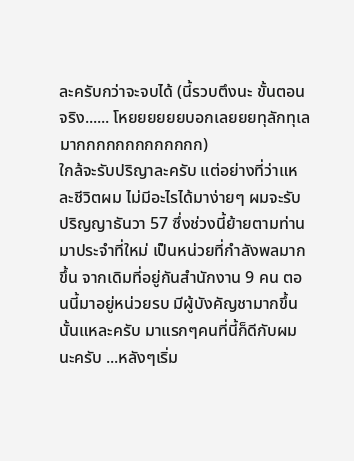ละครับกว่าจะจบได้ (นี้รวบตึงนะ ขั้นตอนจริง...... โหยยยยยยบอกเลยยยทุลักทุเลมากกกกกกกกกกกกก)
ใกล้จะรับปริญาละครับ แต่อย่างที่ว่าแหละชีวิตผม ไม่มีอะไรได้มาง่ายๆ ผมจะรับปริญญาธันวา 57 ซึ่งช่วงนี้ย้ายตามท่านมาประจำที่ใหม่ เป็นหน่วยที่กำลังพลมากขึ้น จากเดิมที่อยู่กันสำนักงาน 9 คน ตอนนี้มาอยู่หน่วยรบ มีผู้บังคัญชามากขึ้น นั้นแหละครับ มาแรกๆคนที่นี้ก็ดีกับผมนะครับ ...หลังๆเริ่ม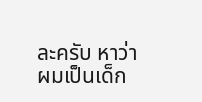ละครับ หาว่าผมเป็นเด็ก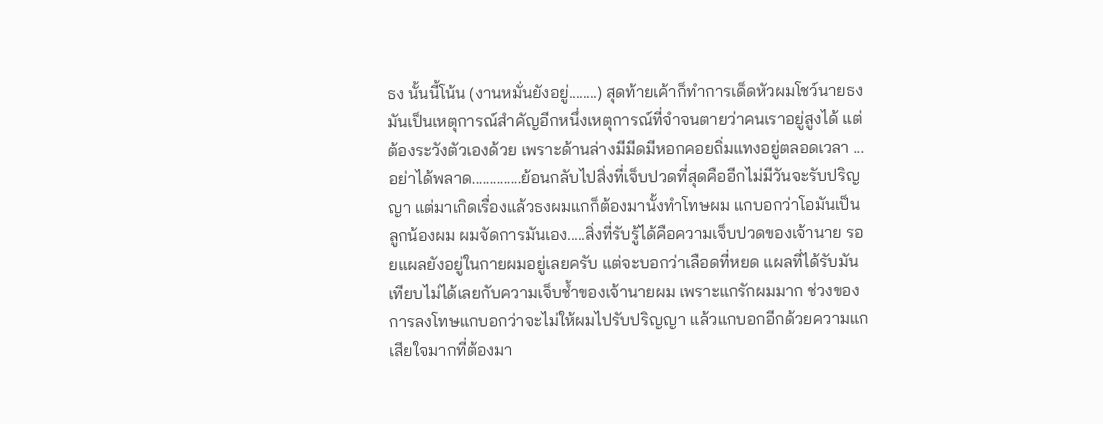ธง นั้นนี้โน้น (งานหมั่นยังอยู่........) สุดท้ายเค้าก็ทำการเด็ดหัวผมโชว์นายธง มันเป็นเหตุการณ์สำคัญอีกหนึ่งเหตุการณ์ที่จำจนตายว่าคนเราอยู่สูงได้ แต่ต้องระวังตัวเองด้วย เพราะด้านล่างมีมีดมีหอกคอยถิ่มแทงอยู่ตลอดเวลา ...อย่าได้พลาด..............ย้อนกลับไปสิ่งที่เจ็บปวดที่สุดคืออีกไม่มีวันจะรับปริญญา แต่มาเกิดเรื่องแล้วธงผมแกก็ต้องมานั้งทำโทษผม แกบอกว่าโอมันเป็นลูกน้องผม ผมจัดการมันเอง.....สิ่งที่รับรู้ได้คือความเจ็บปวดของเจ้านาย รอยแผลยังอยู่ในกายผมอยู่เลยครับ แต่จะบอกว่าเลือดที่หยด แผลที่ได้รับมันเทียบไม่ได้เลยกับความเจ็บช้ำของเจ้านายผม เพราะแกรักผมมาก ช่วงของการลงโทษแกบอกว่าจะไม่ให้ผมไปรับปริญญา แล้วแกบอกอีกด้วยความแกเสียใจมากที่ต้องมา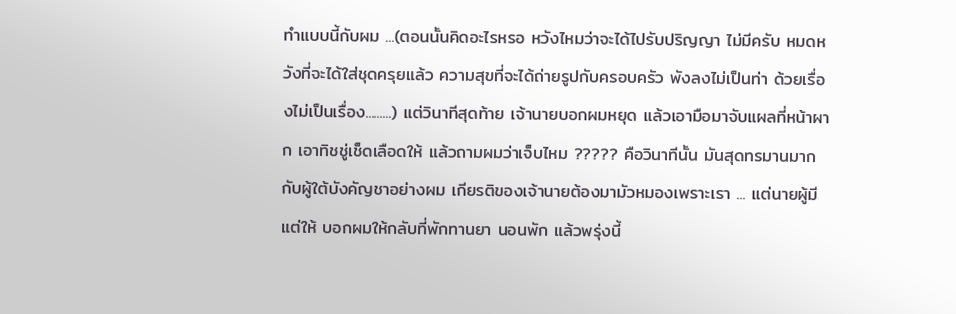ทำแบบนี้กับผม ...(ตอนนั้นคิดอะไรหรอ หวังไหมว่าจะได้ไปรับปริญญา ไม่มีครับ หมดหวังที่จะได้ใส่ชุดครุยแล้ว ความสุขที่จะได้ถ่ายรูปกับครอบครัว พังลงไม่เป็นท่า ด้วยเรื่องไม่เป็นเรื่อง.........) แต่วินาทีสุดท้าย เจ้านายบอกผมหยุด แล้วเอามือมาจับแผลที่หน้าผาก เอาทิชชู่เช็ดเลือดให้ แล้วถามผมว่าเจ็บไหม ????? คือวินาทีนั้น มันสุดทรมานมากกับผู้ใต้บังคัญชาอย่างผม เกียรติของเจ้านายต้องมามัวหมองเพราะเรา ... แต่นายผู้มีแต่ให้ บอกผมให้กลับที่พักทานยา นอนพัก แล้วพรุ่งนี้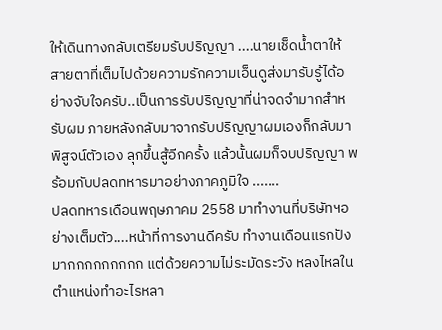ให้เดินทางกลับเตรียมรับปริญญา ....นายเช็ดน้ำตาให้ สายตาที่เต็มไปด้วยความรักความเอ็นดูส่งมารับรู้ได้อย่างจับใจครับ..เป็นการรับปริญญาที่น่าจดจำมากสำหรับผม ภายหลังกลับมาจากรับปริญญาผมเองก็กลับมาพิสูจน์ตัวเอง ลุกขึ้นสู้อีกครั้ง แล้วนั้นผมก็จบปริญญา พร้อมกับปลดทหารมาอย่างภาคภูมิใจ .......
ปลดทหารเดือนพฤษภาคม 2558 มาทำงานที่บริษัทฯอย่างเต็มตัว....หน้าที่การงานดีครับ ทำงานเดือนแรกปังมากกกกกกกกก แต่ด้วยความไม่ระมัดระวัง หลงไหลในตำแหน่งทำอะไรหลา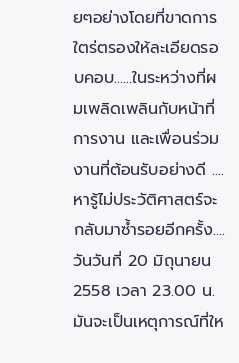ยๆอย่างโดยที่ขาดการใตร่ตรองให้ละเอียดรอบคอบ......ในระหว่างที่ผมเพลิดเพลินกับหน้าที่การงาน และเพื่อนร่วมงานที่ต้อนรับอย่างดี ....หารู้ไม่ประวัติศาสตร์จะกลับมาซ้ำรอยอีกครั้ง....วันวันที่ 20 มิถุนายน 2558 เวลา 23.00 น. มันจะเป็นเหตุการณ์ที่ให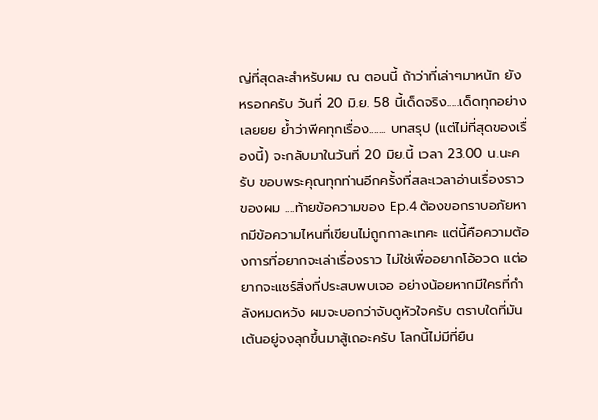ญ่ที่สุดละสำหรับผม ณ ตอนนี้ ถ้าว่าที่เล่าๆมาหนัก ยังหรอกครับ วันที่ 20 มิ.ย. 58 นี้เด็ดจริง.....เด็ดทุกอย่างเลยยย ย้ำว่าพีคทุกเรื่อง....... บทสรุป (แต่ไม่ที่สุดของเรื่องนี้) จะกลับมาในวันที่ 20 มิย.นี้ เวลา 23.00 น.นะครับ ขอบพระคุณทุกท่านอีกครั้งที่สละเวลาอ่านเรื่องราวของผม ....ท้ายข้อความของ Ep.4 ต้องขอกราบอภัยหากมีข้อความไหนที่เขียนไม่ถูกกาละเทศะ แต่นี้คือความต้องการที่อยากจะเล่าเรื่องราว ไม่ใช่เพื่ออยากโอ้อวด แต่อยากจะแชร์สิ่งที่ประสบพบเจอ อย่างน้อยหากมีใครที่กำลังหมดหวัง ผมจะบอกว่าจับดูหัวใจครับ ตราบใดที่มันเต้นอยู่จงลุกขึ้นมาสู้เถอะครับ โลกนี้ไม่มีที่ยืน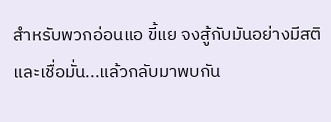สำหรับพวกอ่อนแอ ขี้แย จงสู้กับมันอย่างมีสติและเชื่อมั่น...แล้วกลับมาพบกัน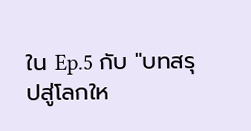ใน Ep.5 กับ "บทสรุปสู่โลกให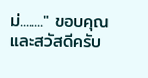ม่........" ขอบคุณและสวัสดีครับ